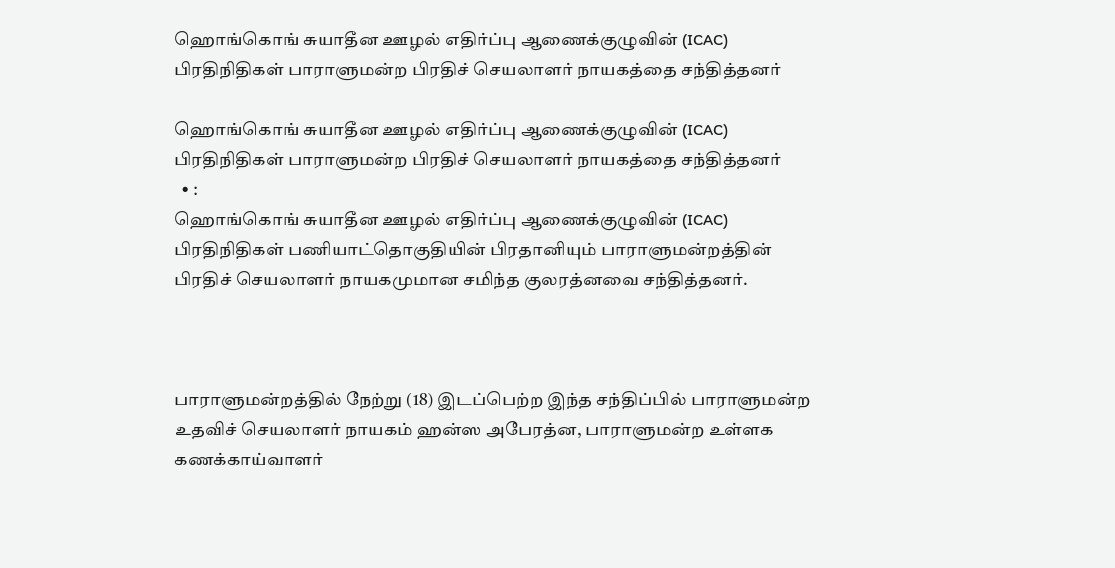ஹொங்கொங் சுயாதீன ஊழல் எதிர்ப்பு ஆணைக்குழுவின் (ICAC) பிரதிநிதிகள் பாராளுமன்ற பிரதிச் செயலாளர் நாயகத்தை சந்தித்தனர்

ஹொங்கொங் சுயாதீன ஊழல் எதிர்ப்பு ஆணைக்குழுவின் (ICAC) பிரதிநிதிகள் பாராளுமன்ற பிரதிச் செயலாளர் நாயகத்தை சந்தித்தனர்
  • :
ஹொங்கொங் சுயாதீன ஊழல் எதிர்ப்பு ஆணைக்குழுவின் (ICAC) பிரதிநிதிகள் பணியாட்தொகுதியின் பிரதானியும் பாராளுமன்றத்தின் பிரதிச் செயலாளர் நாயகமுமான சமிந்த குலரத்னவை சந்தித்தனர்.



பாராளுமன்றத்தில் நேற்று (18) இடப்பெற்ற இந்த சந்திப்பில் பாராளுமன்ற உதவிச் செயலாளர் நாயகம் ஹன்ஸ அபேரத்ன, பாராளுமன்ற உள்ளக கணக்காய்வாளர்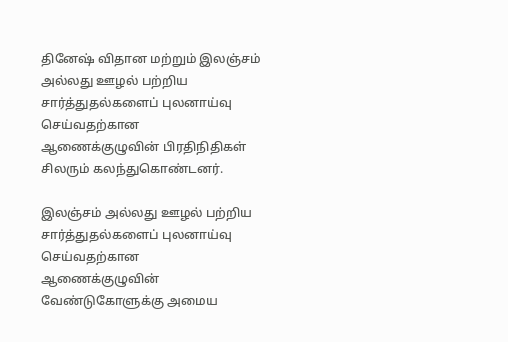தினேஷ் விதான மற்றும் இலஞ்சம் அல்லது ஊழல் பற்றிய சார்த்துதல்களைப் புலனாய்வு செய்வதற்கான ஆணைக்குழுவின் பிரதிநிதிகள் சிலரும் கலந்துகொண்டனர்.

இலஞ்சம் அல்லது ஊழல் பற்றிய சார்த்துதல்களைப் புலனாய்வு செய்வதற்கான ஆணைக்குழுவின் வேண்டுகோளுக்கு அமைய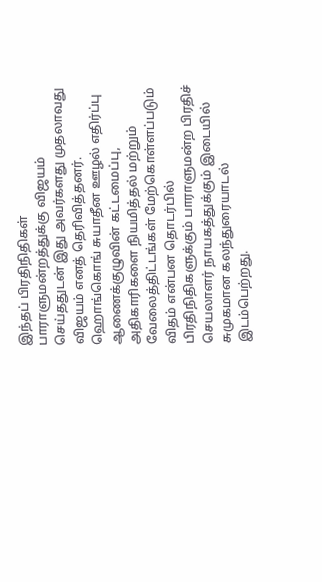இந்தப் பிரதிநிதிகள் பாராளுமன்றத்துக்கு விஜயம் செய்ததுடன் இது அவர்களது முதலாவது விஜயம் எனத் தெரிவித்தனர். ஹொங்கொங் சுயாதீன ஊழல் எதிர்ப்பு ஆணைக்குழுவின் கட்டமைப்பு, அதிகாரிகளை நியமித்தல் மற்றும் வேலைத்திட்டங்கள் மேற்கொள்ளப்படும் விதம் என்பன தொடர்பில் பிரதிநிதிகளுக்கும் பாராளுமன்ற பிரதிச் செயலாளர் நாயகத்துக்கும் இடையில் சுமுகமான கலந்துரையாடல் இடம்பெற்றது.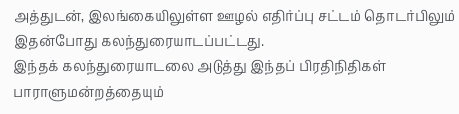அத்துடன், இலங்கையிலுள்ள ஊழல் எதிர்ப்பு சட்டம் தொடர்பிலும் இதன்போது கலந்துரையாடப்பட்டது.
இந்தக் கலந்துரையாடலை அடுத்து இந்தப் பிரதிநிதிகள் பாராளுமன்றத்தையும்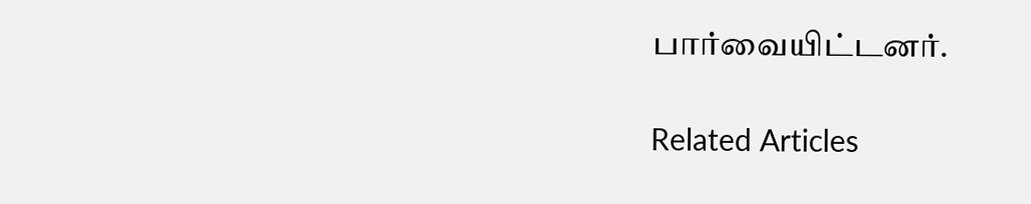பார்வையிட்டனர்.

Related Articles